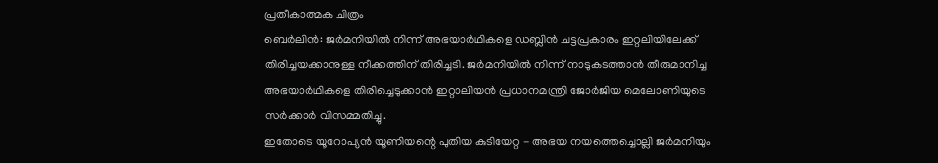പ്രതീകാത്മക ചിത്രം
ബെർലിൻ: ജർമനിയിൽ നിന്ന് അഭയാർഥികളെ ഡബ്ലിൻ ചട്ടപ്രകാരം ഇറ്റലിയിലേക്ക് തിരിച്ചയക്കാനുള്ള നീക്കത്തിന് തിരിച്ചടി. ജർമനിയിൽ നിന്ന് നാടുകടത്താൻ തീരുമാനിച്ച അഭയാർഥികളെ തിരിച്ചെടുക്കാൻ ഇറ്റാലിയൻ പ്രധാനമന്ത്രി ജോർജിയ മെലോണിയുടെ സർക്കാർ വിസമ്മതിച്ചു.
ഇതോടെ യൂറോപ്യൻ യൂണിയന്റെ പുതിയ കുടിയേറ്റ - അഭയ നയത്തെച്ചൊല്ലി ജർമനിയും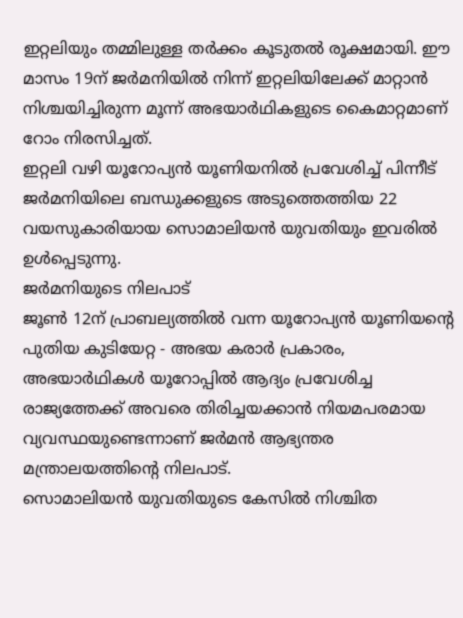ഇറ്റലിയും തമ്മിലുള്ള തർക്കം കൂടുതൽ രൂക്ഷമായി. ഈ മാസം 19ന് ജർമനിയിൽ നിന്ന് ഇറ്റലിയിലേക്ക് മാറ്റാൻ നിശ്ചയിച്ചിരുന്ന മൂന്ന് അഭയാർഥികളുടെ കൈമാറ്റമാണ് റോം നിരസിച്ചത്.
ഇറ്റലി വഴി യൂറോപ്യൻ യൂണിയനിൽ പ്രവേശിച്ച് പിന്നീട് ജർമനിയിലെ ബന്ധുക്കളുടെ അടുത്തെത്തിയ 22 വയസുകാരിയായ സൊമാലിയൻ യുവതിയും ഇവരിൽ ഉൾപ്പെടുന്നു.
ജർമനിയുടെ നിലപാട്
ജൂൺ 12ന് പ്രാബല്യത്തിൽ വന്ന യൂറോപ്യൻ യൂണിയന്റെ പുതിയ കുടിയേറ്റ - അഭയ കരാർ പ്രകാരം, അഭയാർഥികൾ യൂറോപ്പിൽ ആദ്യം പ്രവേശിച്ച രാജ്യത്തേക്ക് അവരെ തിരിച്ചയക്കാൻ നിയമപരമായ വ്യവസ്ഥയുണ്ടെന്നാണ് ജർമൻ ആഭ്യന്തര മന്ത്രാലയത്തിന്റെ നിലപാട്.
സൊമാലിയൻ യുവതിയുടെ കേസിൽ നിശ്ചിത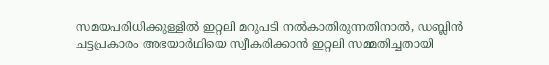സമയപരിധിക്കുള്ളിൽ ഇറ്റലി മറുപടി നൽകാതിരുന്നതിനാൽ, ഡബ്ലിൻ ചട്ടപ്രകാരം അഭയാർഥിയെ സ്വീകരിക്കാൻ ഇറ്റലി സമ്മതിച്ചതായി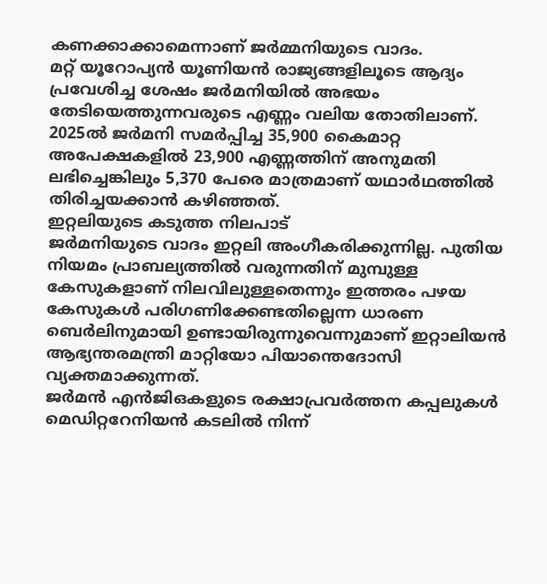കണക്കാക്കാമെന്നാണ് ജർമ്മനിയുടെ വാദം.
മറ്റ് യൂറോപ്യൻ യൂണിയൻ രാജ്യങ്ങളിലൂടെ ആദ്യം പ്രവേശിച്ച ശേഷം ജർമനിയിൽ അഭയം തേടിയെത്തുന്നവരുടെ എണ്ണം വലിയ തോതിലാണ്.
2025ൽ ജർമനി സമർപ്പിച്ച 35,900 കൈമാറ്റ അപേക്ഷകളിൽ 23,900 എണ്ണത്തിന് അനുമതി ലഭിച്ചെങ്കിലും 5,370 പേരെ മാത്രമാണ് യഥാർഥത്തിൽ തിരിച്ചയക്കാൻ കഴിഞ്ഞത്.
ഇറ്റലിയുടെ കടുത്ത നിലപാട്
ജർമനിയുടെ വാദം ഇറ്റലി അംഗീകരിക്കുന്നില്ല. പുതിയ നിയമം പ്രാബല്യത്തിൽ വരുന്നതിന് മുമ്പുള്ള കേസുകളാണ് നിലവിലുള്ളതെന്നും ഇത്തരം പഴയ കേസുകൾ പരിഗണിക്കേണ്ടതില്ലെന്ന ധാരണ ബെർലിനുമായി ഉണ്ടായിരുന്നുവെന്നുമാണ് ഇറ്റാലിയൻ ആഭ്യന്തരമന്ത്രി മാറ്റിയോ പിയാന്തെദോസി വ്യക്തമാക്കുന്നത്.
ജർമൻ എൻജിഒകളുടെ രക്ഷാപ്രവർത്തന കപ്പലുകൾ മെഡിറ്ററേനിയൻ കടലിൽ നിന്ന്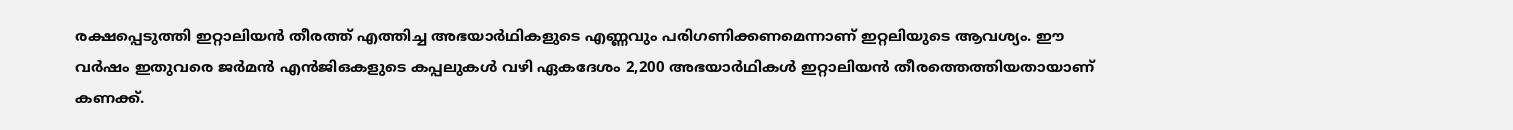രക്ഷപ്പെടുത്തി ഇറ്റാലിയൻ തീരത്ത് എത്തിച്ച അഭയാർഥികളുടെ എണ്ണവും പരിഗണിക്കണമെന്നാണ് ഇറ്റലിയുടെ ആവശ്യം. ഈ വർഷം ഇതുവരെ ജർമൻ എൻജിഒകളുടെ കപ്പലുകൾ വഴി ഏകദേശം 2,200 അഭയാർഥികൾ ഇറ്റാലിയൻ തീരത്തെത്തിയതായാണ് കണക്ക്.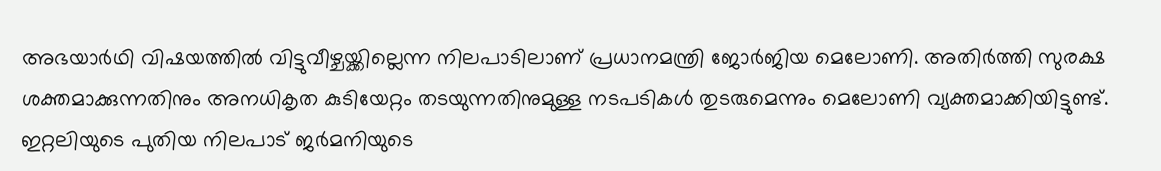അഭയാർഥി വിഷയത്തിൽ വിട്ടുവീഴ്ചയ്ക്കില്ലെന്ന നിലപാടിലാണ് പ്രധാനമന്ത്രി ജോർജിയ മെലോണി. അതിർത്തി സുരക്ഷ ശക്തമാക്കുന്നതിനും അനധികൃത കുടിയേറ്റം തടയുന്നതിനുമുള്ള നടപടികൾ തുടരുമെന്നും മെലോണി വ്യക്തമാക്കിയിട്ടുണ്ട്.
ഇറ്റലിയുടെ പുതിയ നിലപാട് ജർമനിയുടെ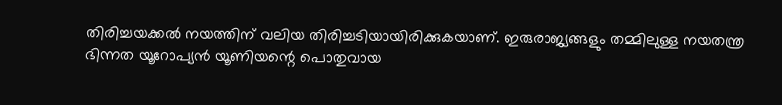തിരിച്ചയക്കൽ നയത്തിന് വലിയ തിരിച്ചടിയായിരിക്കുകയാണ്. ഇരുരാജ്യങ്ങളും തമ്മിലുള്ള നയതന്ത്ര ഭിന്നത യൂറോപ്യൻ യൂണിയന്റെ പൊതുവായ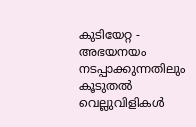കുടിയേറ്റ - അഭയനയം നടപ്പാക്കുന്നതിലും കൂടുതൽ വെല്ലുവിളികൾ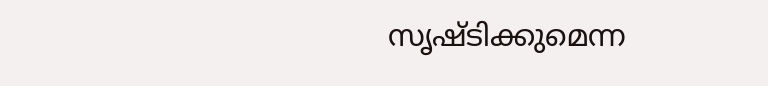സൃഷ്ടിക്കുമെന്ന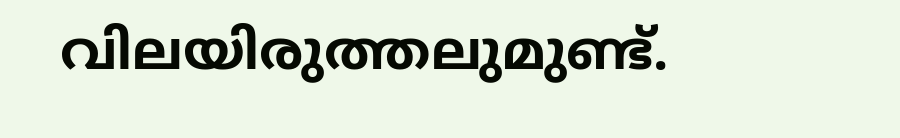വിലയിരുത്തലുമുണ്ട്.